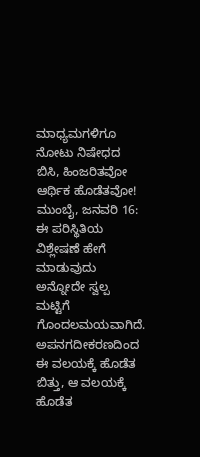ಮಾಧ್ಯಮಗಳಿಗೂ ನೋಟು ನಿಷೇಧದ ಬಿಸಿ, ಹಿಂಜರಿತವೋ ಆರ್ಥಿಕ ಹೊಡೆತವೋ!
ಮುಂಬೈ, ಜನವರಿ 16: ಈ ಪರಿಸ್ಥಿತಿಯ ವಿಶ್ಲೇಷಣೆ ಹೇಗೆ ಮಾಡುವುದು ಅನ್ನೋದೇ ಸ್ವಲ್ಪ ಮಟ್ಟಿಗೆ ಗೊಂದಲಮಯವಾಗಿದೆ. ಅಪನಗದೀಕರಣದಿಂದ ಈ ವಲಯಕ್ಕೆ ಹೊಡೆತ ಬಿತ್ತು, ಆ ವಲಯಕ್ಕೆ ಹೊಡೆತ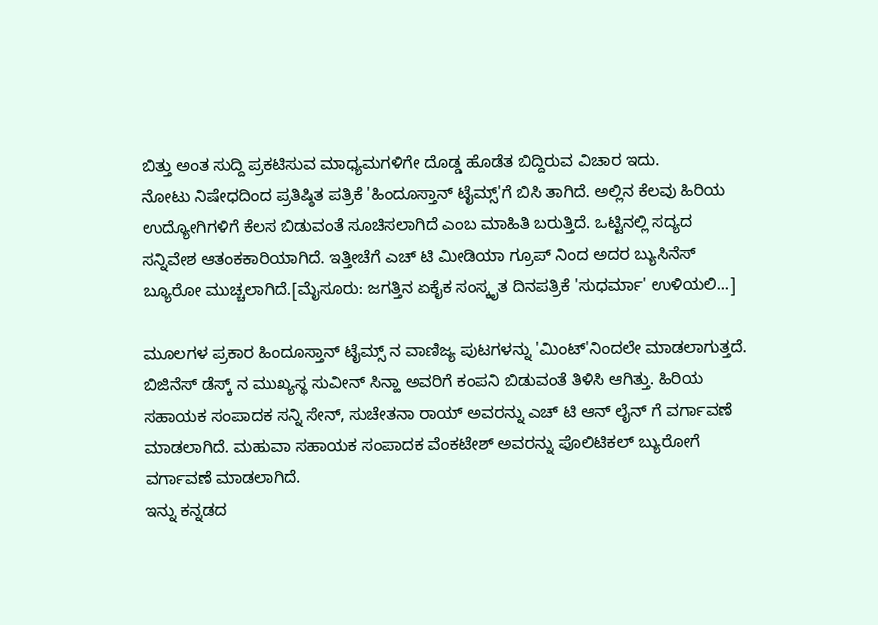ಬಿತ್ತು ಅಂತ ಸುದ್ದಿ ಪ್ರಕಟಿಸುವ ಮಾಧ್ಯಮಗಳಿಗೇ ದೊಡ್ಡ ಹೊಡೆತ ಬಿದ್ದಿರುವ ವಿಚಾರ ಇದು.
ನೋಟು ನಿಷೇಧದಿಂದ ಪ್ರತಿಷ್ಠಿತ ಪತ್ರಿಕೆ 'ಹಿಂದೂಸ್ತಾನ್ ಟೈಮ್ಸ್'ಗೆ ಬಿಸಿ ತಾಗಿದೆ. ಅಲ್ಲಿನ ಕೆಲವು ಹಿರಿಯ ಉದ್ಯೋಗಿಗಳಿಗೆ ಕೆಲಸ ಬಿಡುವಂತೆ ಸೂಚಿಸಲಾಗಿದೆ ಎಂಬ ಮಾಹಿತಿ ಬರುತ್ತಿದೆ. ಒಟ್ಟಿನಲ್ಲಿ ಸದ್ಯದ ಸನ್ನಿವೇಶ ಆತಂಕಕಾರಿಯಾಗಿದೆ. ಇತ್ತೀಚೆಗೆ ಎಚ್ ಟಿ ಮೀಡಿಯಾ ಗ್ರೂಪ್ ನಿಂದ ಅದರ ಬ್ಯುಸಿನೆಸ್ ಬ್ಯೂರೋ ಮುಚ್ಚಲಾಗಿದೆ.[ಮೈಸೂರು: ಜಗತ್ತಿನ ಏಕೈಕ ಸಂಸ್ಕೃತ ದಿನಪತ್ರಿಕೆ 'ಸುಧರ್ಮಾ' ಉಳಿಯಲಿ...]

ಮೂಲಗಳ ಪ್ರಕಾರ ಹಿಂದೂಸ್ತಾನ್ ಟೈಮ್ಸ್ ನ ವಾಣಿಜ್ಯ ಪುಟಗಳನ್ನು 'ಮಿಂಟ್'ನಿಂದಲೇ ಮಾಡಲಾಗುತ್ತದೆ. ಬಿಜಿನೆಸ್ ಡೆಸ್ಕ್ ನ ಮುಖ್ಯಸ್ಥ ಸುವೀನ್ ಸಿನ್ಹಾ ಅವರಿಗೆ ಕಂಪನಿ ಬಿಡುವಂತೆ ತಿಳಿಸಿ ಆಗಿತ್ತು. ಹಿರಿಯ ಸಹಾಯಕ ಸಂಪಾದಕ ಸನ್ನಿ ಸೇನ್, ಸುಚೇತನಾ ರಾಯ್ ಅವರನ್ನು ಎಚ್ ಟಿ ಆನ್ ಲೈನ್ ಗೆ ವರ್ಗಾವಣೆ ಮಾಡಲಾಗಿದೆ. ಮಹುವಾ ಸಹಾಯಕ ಸಂಪಾದಕ ವೆಂಕಟೇಶ್ ಅವರನ್ನು ಪೊಲಿಟಿಕಲ್ ಬ್ಯುರೋಗೆ ವರ್ಗಾವಣೆ ಮಾಡಲಾಗಿದೆ.
ಇನ್ನು ಕನ್ನಡದ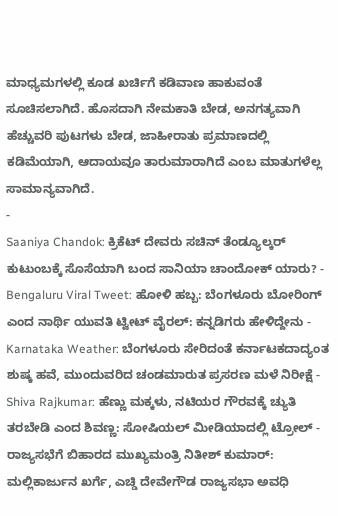ಮಾಧ್ಯಮಗಳಲ್ಲಿ ಕೂಡ ಖರ್ಚಿಗೆ ಕಡಿವಾಣ ಹಾಕುವಂತೆ ಸೂಚಿಸಲಾಗಿದೆ. ಹೊಸದಾಗಿ ನೇಮಕಾತಿ ಬೇಡ, ಅನಗತ್ಯವಾಗಿ ಹೆಚ್ಚುವರಿ ಪುಟಗಳು ಬೇಡ, ಜಾಹೀರಾತು ಪ್ರಮಾಣದಲ್ಲಿ ಕಡಿಮೆಯಾಗಿ, ಆದಾಯವೂ ತಾರುಮಾರಾಗಿದೆ ಎಂಬ ಮಾತುಗಳೆಲ್ಲ ಸಾಮಾನ್ಯವಾಗಿದೆ.
-
Saaniya Chandok: ಕ್ರಿಕೆಟ್ ದೇವರು ಸಚಿನ್ ತೆಂಡ್ಯೂಲ್ಕರ್ ಕುಟುಂಬಕ್ಕೆ ಸೊಸೆಯಾಗಿ ಬಂದ ಸಾನಿಯಾ ಚಾಂದೋಕ್ ಯಾರು? -
Bengaluru Viral Tweet: ಹೋಳಿ ಹಬ್ಬ: ಬೆಂಗಳೂರು ಬೋರಿಂಗ್ ಎಂದ ನಾರ್ಥಿ ಯುವತಿ ಟ್ವೀಟ್ ವೈರಲ್: ಕನ್ನಡಿಗರು ಹೇಳಿದ್ದೇನು -
Karnataka Weather: ಬೆಂಗಳೂರು ಸೇರಿದಂತೆ ಕರ್ನಾಟಕದಾದ್ಯಂತ ಶುಷ್ಕ ಹವೆ, ಮುಂದುವರಿದ ಚಂಡಮಾರುತ ಪ್ರಸರಣ ಮಳೆ ನಿರೀಕ್ಷೆ -
Shiva Rajkumar: ಹೆಣ್ಣು ಮಕ್ಕಳು, ನಟಿಯರ ಗೌರವಕ್ಕೆ ಚ್ಯುತಿ ತರಬೇಡಿ ಎಂದ ಶಿವಣ್ಣ: ಸೋಷಿಯಲ್ ಮೀಡಿಯಾದಲ್ಲಿ ಟ್ರೋಲ್ -
ರಾಜ್ಯಸಭೆಗೆ ಬಿಹಾರದ ಮುಖ್ಯಮಂತ್ರಿ ನಿತೀಶ್ ಕುಮಾರ್: ಮಲ್ಲಿಕಾರ್ಜುನ ಖರ್ಗೆ, ಎಚ್ಡಿ ದೇವೇಗೌಡ ರಾಜ್ಯಸಭಾ ಅವಧಿ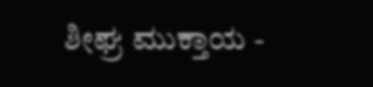ಶೀಘ್ರ ಮುಕ್ತಾಯ -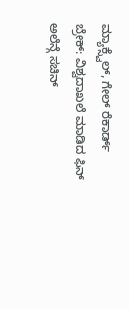ಮ್ಯಾಕ್ಸ್ವೆಲ್, ಗೇಲ್ ರೆಕಾರ್ಡ್ ಬ್ರೇಕ್: ವಿಶ್ವದಾಖಲೆ ಮಾಡಿದ ಫಿನ್ ಅಲೆನ್ಗೆ ಸಚಿನ್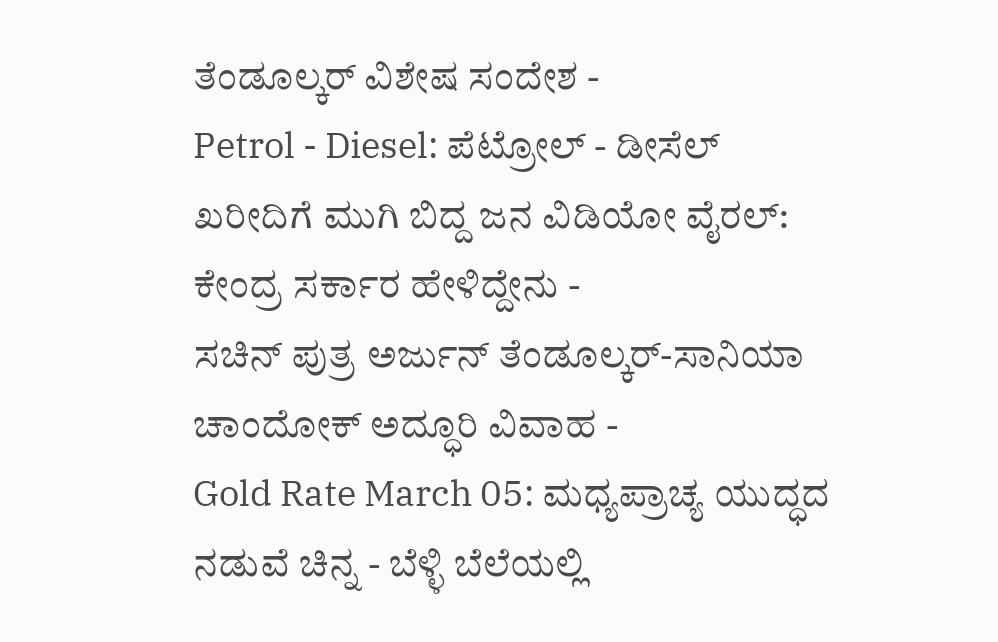ತೆಂಡೂಲ್ಕರ್ ವಿಶೇಷ ಸಂದೇಶ -
Petrol - Diesel: ಪೆಟ್ರೋಲ್ - ಡೀಸೆಲ್ ಖರೀದಿಗೆ ಮುಗಿ ಬಿದ್ದ ಜನ ವಿಡಿಯೋ ವೈರಲ್: ಕೇಂದ್ರ ಸರ್ಕಾರ ಹೇಳಿದ್ದೇನು -
ಸಚಿನ್ ಪುತ್ರ ಅರ್ಜುನ್ ತೆಂಡೂಲ್ಕರ್-ಸಾನಿಯಾ ಚಾಂದೋಕ್ ಅದ್ಧೂರಿ ವಿವಾಹ -
Gold Rate March 05: ಮಧ್ಯಪ್ರಾಚ್ಯ ಯುದ್ಧದ ನಡುವೆ ಚಿನ್ನ - ಬೆಳ್ಳಿ ಬೆಲೆಯಲ್ಲಿ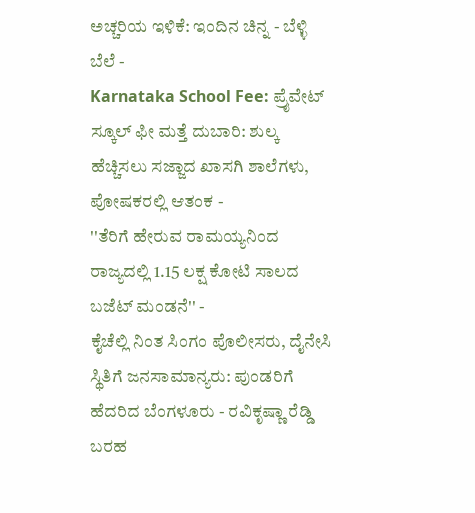ಅಚ್ಚರಿಯ ಇಳಿಕೆ: ಇಂದಿನ ಚಿನ್ನ - ಬೆಳ್ಳಿ ಬೆಲೆ -
Karnataka School Fee: ಪ್ರೈವೇಟ್ ಸ್ಕೂಲ್ ಫೀ ಮತ್ತೆ ದುಬಾರಿ: ಶುಲ್ಕ ಹೆಚ್ಚಿಸಲು ಸಜ್ಜಾದ ಖಾಸಗಿ ಶಾಲೆಗಳು, ಪೋಷಕರಲ್ಲಿ ಆತಂಕ -
''ತೆರಿಗೆ ಹೇರುವ ರಾಮಯ್ಯನಿಂದ ರಾಜ್ಯದಲ್ಲಿ 1.15 ಲಕ್ಷ ಕೋಟಿ ಸಾಲದ ಬಜೆಟ್ ಮಂಡನೆ'' -
ಕೈಚೆಲ್ಲಿ ನಿಂತ ಸಿಂಗಂ ಪೊಲೀಸರು, ದೈನೇಸಿ ಸ್ಥಿತಿಗೆ ಜನಸಾಮಾನ್ಯರು: ಪುಂಡರಿಗೆ ಹೆದರಿದ ಬೆಂಗಳೂರು - ರವಿಕೃಷ್ಣಾ ರೆಡ್ಡಿ ಬರಹ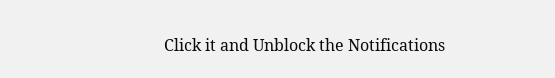Click it and Unblock the Notifications